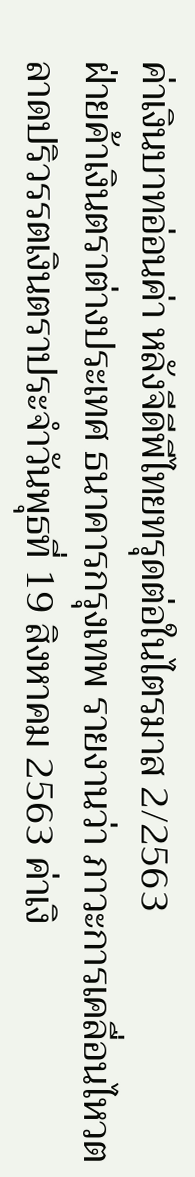ค่าเงินบาทอ่อนค่า หลังจีดีพีไทยทรุดต่อในไตรมาส 2/2563
ฝ่ายค้าเงินตราต่างประเทศ ธนาคารกรุงเทพ รายงานว่า ภาวะการเคลื่อนไหวตลาดปริวรรตเงินตราประจำวันพุธที่ 19 สิงหาคม 2563 ค่าเงิ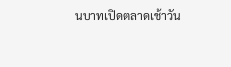นบาทเปิดตลาดเช้าวัน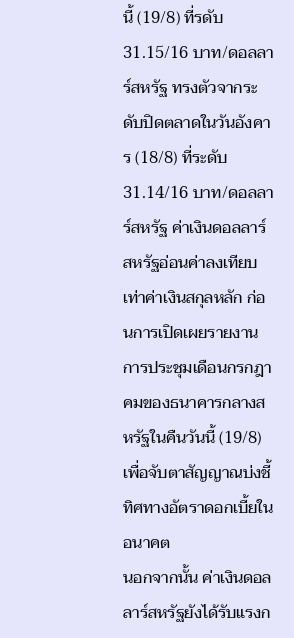นี้ (19/8) ที่รดับ 31.15/16 บาท/ดอลลาร์สหรัฐ ทรงตัวจากระดับปิดตลาดในวันอังคาร (18/8) ที่ระดับ 31.14/16 บาท/ดอลลาร์สหรัฐ ค่าเงินดอลลาร์สหรัฐอ่อนค่าลงเทียบเท่าค่าเงินสกุลหลัก ก่อนการเปิดเผยรายงานการประชุมเดือนกรกฎาคมของธนาคารกลางสหรัฐในคืนวันนี้ (19/8) เพื่อจับตาสัญญาณบ่งชี้ทิศทางอัตราดอกเบี้ยในอนาคต
นอกจากนั้น ค่าเงินดอลลาร์สหรัฐยังได้รับแรงก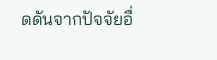ดดันจากปัจจัยอื่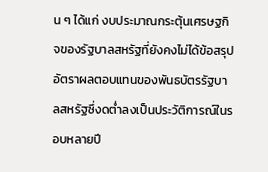น ๆ ได้แก่ งบประมาณกระตุ้นเศรษฐกิจของรัฐบาลสหรัฐที่ยังคงไม่ได้ข้อสรุป อัตราผลตอบแทนของพันธบัตรรัฐบาลสหรัฐซึ่งดต่ำลงเป็นประวัติการณ์ในรอบหลายปี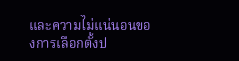และความไม่แน่นอนของการเลือกตั้งป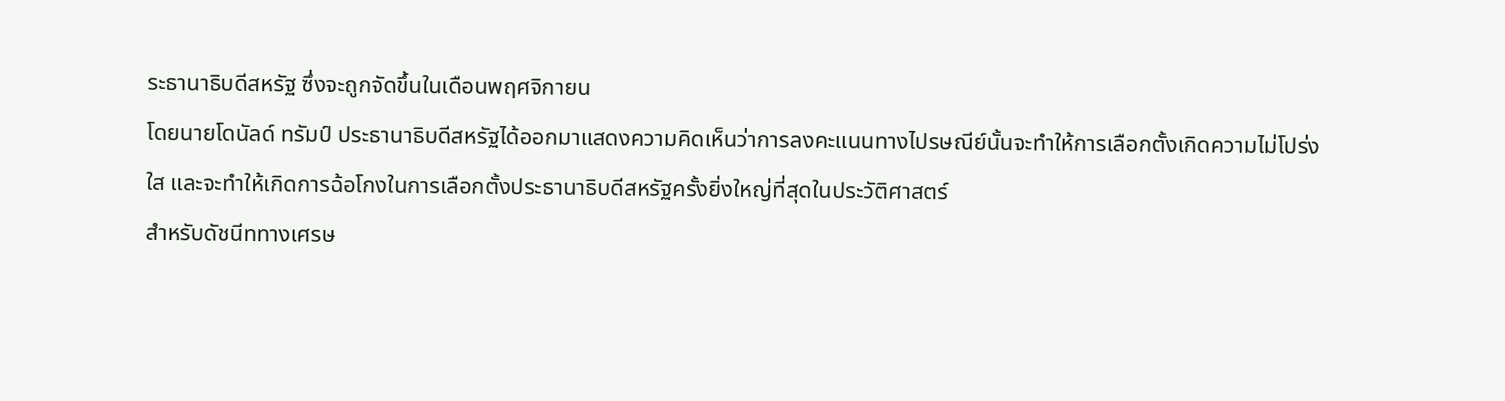ระธานาธิบดีสหรัฐ ซึ่งจะถูกจัดขึ้นในเดือนพฤศจิกายน
โดยนายโดนัลด์ ทรัมป์ ประธานาธิบดีสหรัฐได้ออกมาแสดงความคิดเห็นว่าการลงคะแนนทางไปรษณีย์นั้นจะทำให้การเลือกตั้งเกิดความไม่โปร่งใส และจะทำให้เกิดการฉ้อโกงในการเลือกตั้งประธานาธิบดีสหรัฐครั้งยิ่งใหญ่ที่สุดในประวัติศาสตร์
สำหรับดัชนีททางเศรษ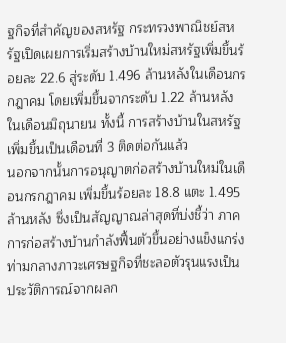ฐกิจที่สำคัญของสหรัฐ กระทรวงพาณิชย์สหรัฐเปิดเผยการเริ่มสร้างบ้านใหม่สหรัฐเพิ่มขึ้นร้อยละ 22.6 สู่ระดับ 1.496 ล้านหลังในเดือนกรกฎาคม โดยเพิ่มขึ้นจากระดับ 1.22 ล้านหลังในเดือนมิถุนายน ทั้งนี้ การสร้างบ้านในสหรัฐเพิ่มขึ้นเป็นเดือนที่ 3 ติดต่อกันแล้ว
นอกจากนั้นการอนุญาตก่อสร้างบ้านใหม่ในเดือนกรกฎาคม เพิ่มขึ้นร้อยละ 18.8 แตะ 1.495 ล้านหลัง ซึ่งเป็นสัญญาณล่าสุดที่บ่งชี้ว่า ภาคการก่อสร้างบ้านกำลังฟื้นตัวขึ้นอย่างแข็งแกร่ง ท่ามกลางภาวะเศรษฐกิจที่ชะลอตัวรุนแรงเป็นประวัติการณ์จากผลก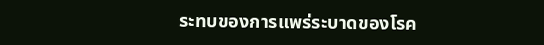ระทบของการแพร่ระบาดของโรค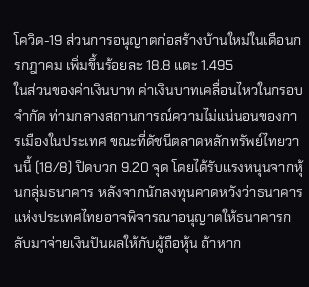โควิด-19 ส่วนการอนุญาตก่อสร้างบ้านใหม่ในเดือนกรกฎาคม เพิ่มขึ้นร้อยละ 18.8 แตะ 1.495
ในส่วนของค่าเงินบาท ค่าเงินบาทเคลื่อนไหวในกรอบจำกัด ท่ามกลางสถานการณ์ความไม่แน่นอนของการเมืองในประเทศ ขณะที่ดัชนีตลาดหลักทรัพย์ไทยวานนี้ (18/8) ปิดบวก 9.20 จุด โดยได้รับแรงหนุนจากหุ้นกลุ่มธนาคาร หลังจากนักลงทุนคาดหวังว่าธนาคารแห่งประเทศไทยอาจพิจารณาอนุญาตให้ธนาคารกลับมาจ่ายเงินปันผลให้กับผู้ถือหุ้น ถ้าหาก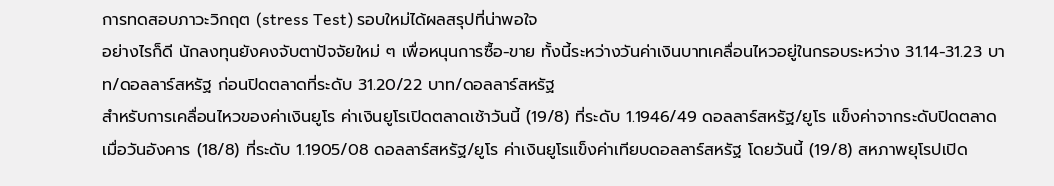การทดสอบภาวะวิกฤต (stress Test) รอบใหม่ได้ผลสรุปที่น่าพอใจ
อย่างไรก็ดี นักลงทุนยังคงจับตาปัจจัยใหม่ ๆ เพื่อหนุนการซื้อ-ขาย ทั้งนี้ระหว่างวันค่าเงินบาทเคลื่อนไหวอยู่ในกรอบระหว่าง 31.14-31.23 บาท/ดอลลาร์สหรัฐ ก่อนปิดตลาดที่ระดับ 31.20/22 บาท/ดอลลาร์สหรัฐ
สำหรับการเคลื่อนไหวของค่าเงินยูโร ค่าเงินยูโรเปิดตลาดเช้าวันนี้ (19/8) ที่ระดับ 1.1946/49 ดอลลาร์สหรัฐ/ยูโร แข็งค่าจากระดับปิดตลาดเมื่อวันอังคาร (18/8) ที่ระดับ 1.1905/08 ดอลลาร์สหรัฐ/ยูโร ค่าเงินยูโรแข็งค่าเทียบดอลลาร์สหรัฐ โดยวันนี้ (19/8) สหภาพยุโรปเปิด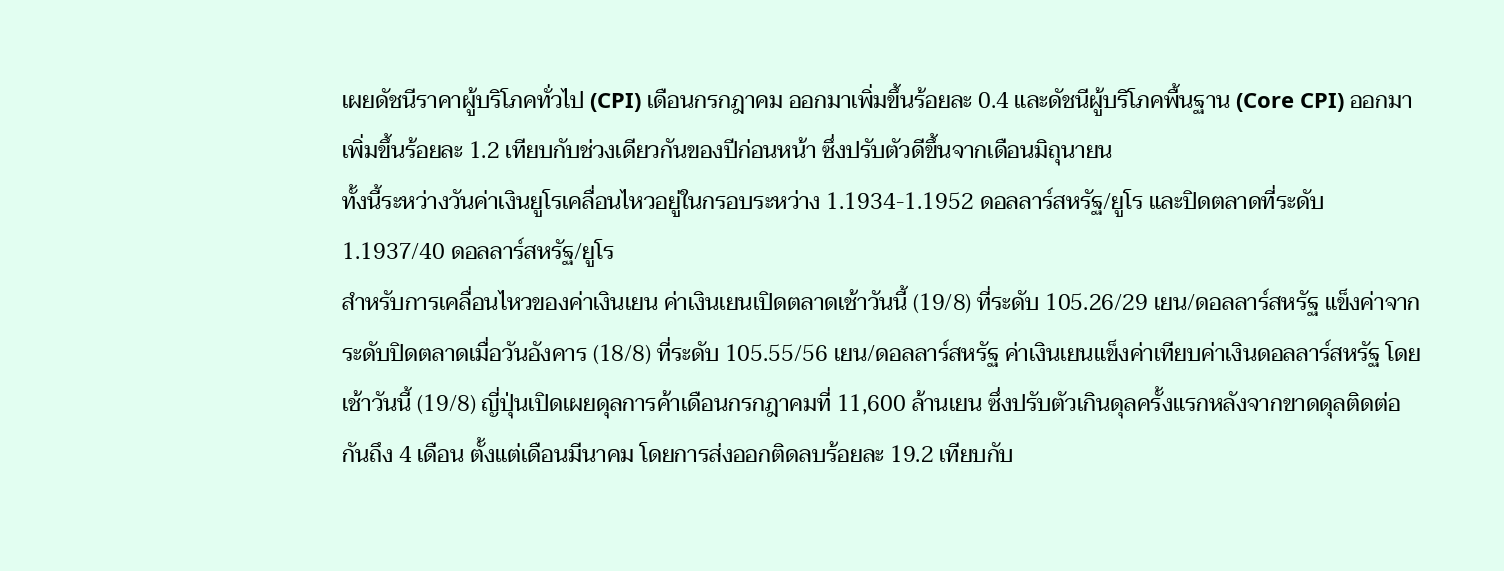เผยดัชนีราคาผู้บริโภคทั่วไป (CPI) เดือนกรกฎาคม ออกมาเพิ่มขึ้นร้อยละ 0.4 และดัชนีผู้บริโภคพื้นฐาน (Core CPI) ออกมาเพิ่มขึ้นร้อยละ 1.2 เทียบกับช่วงเดียวกันของปีก่อนหน้า ซึ่งปรับตัวดีขึ้นจากเดือนมิถุนายน
ทั้งนี้ระหว่างวันค่าเงินยูโรเคลื่อนไหวอยู่ในกรอบระหว่าง 1.1934-1.1952 ดอลลาร์สหรัฐ/ยูโร และปิดตลาดที่ระดับ 1.1937/40 ดอลลาร์สหรัฐ/ยูโร
สำหรับการเคลื่อนไหวของค่าเงินเยน ค่าเงินเยนเปิดตลาดเช้าวันนี้ (19/8) ที่ระดับ 105.26/29 เยน/ดอลลาร์สหรัฐ แข็งค่าจากระดับปิดตลาดเมื่อวันอังคาร (18/8) ที่ระดับ 105.55/56 เยน/ดอลลาร์สหรัฐ ค่าเงินเยนแข็งค่าเทียบค่าเงินดอลลาร์สหรัฐ โดยเช้าวันนี้ (19/8) ญี่ปุ่นเปิดเผยดุลการค้าเดือนกรกฎาคมที่ 11,600 ล้านเยน ซึ่งปรับตัวเกินดุลครั้งแรกหลังจากขาดดุลติดต่อกันถึง 4 เดือน ตั้งแต่เดือนมีนาคม โดยการส่งออกติดลบร้อยละ 19.2 เทียบกับ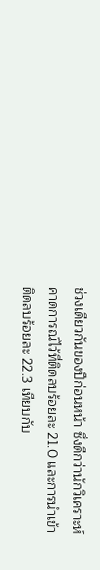ช่วงเดียวกันของปีก่อนหน้า ซึ่งดีกว่านักวิเคราะห์คาดการณ์ไว้ที่ติดลบร้อยละ 21.0 และการนำเข้าติดลบร้อยละ 22.3 เทียบกับ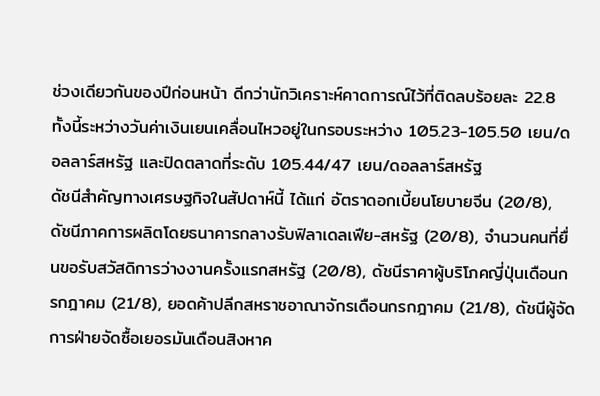ช่วงเดียวกันของปีก่อนหน้า ดีกว่านักวิเคราะห์คาดการณ์ไว้ที่ติดลบร้อยละ 22.8
ทั้งนี้ระหว่างวันค่าเงินเยนเคลื่อนไหวอยู่ในกรอบระหว่าง 105.23-105.50 เยน/ดอลลาร์สหรัฐ และปิดตลาดที่ระดับ 105.44/47 เยน/ดอลลาร์สหรัฐ
ดัชนีสำคัญทางเศรษฐกิจในสัปดาห์นี้ ได้แก่ อัตราดอกเบี้ยนโยบายจีน (20/8), ดัชนีภาคการผลิตโดยธนาคารกลางรับฟิลาเดลเฟีย-สหรัฐ (20/8), จำนวนคนที่ยื่นขอรับสวัสดิการว่างงานครั้งแรกสหรัฐ (20/8), ดัชนีราคาผู้บริโภคญี่ปุ่นเดือนกรกฎาคม (21/8), ยอดค้าปลีกสหราชอาณาจักรเดือนกรกฎาคม (21/8), ดัชนีผู้จัดการฝ่ายจัดซื้อเยอรมันเดือนสิงหาค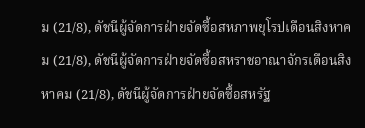ม (21/8), ดัชนีผู้จัดการฝ่ายจัดซื้อสหภาพยุโรปเดือนสิงหาคม (21/8), ดัชนีผู้จัดการฝ่ายจัดซื้อสหราชอาณาจักรเดือนสิงหาคม (21/8), ดัชนีผู้จัดการฝ่ายจัดซื้อสหรัฐ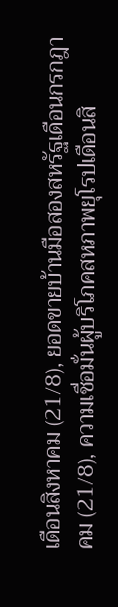เดือนสิงหาคม (21/8), ยอดขายบ้านมือสองสหรัฐเดือนกรกฎาคม (21/8), ความเชื่อมั่นผู้บริโภคสหภาพยุโรปเดือนสิ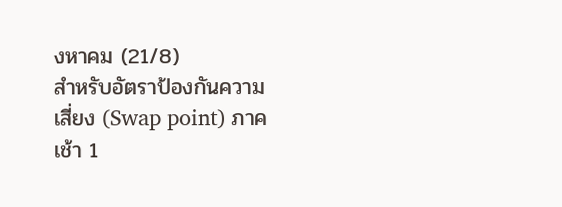งหาคม (21/8)
สำหรับอัตราป้องกันความเสี่ยง (Swap point) ภาคเช้า 1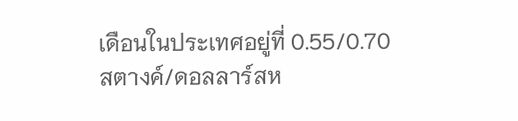เดือนในประเทศอยู่ที่ 0.55/0.70 สตางค์/ดอลลาร์สห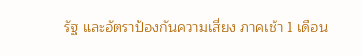รัฐ และอัตราป้องกันความเสี่ยง ภาคเช้า 1 เดือน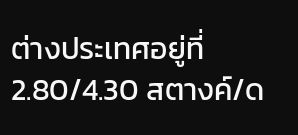ต่างประเทศอยู่ที่ 2.80/4.30 สตางค์/ด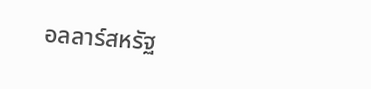อลลาร์สหรัฐ